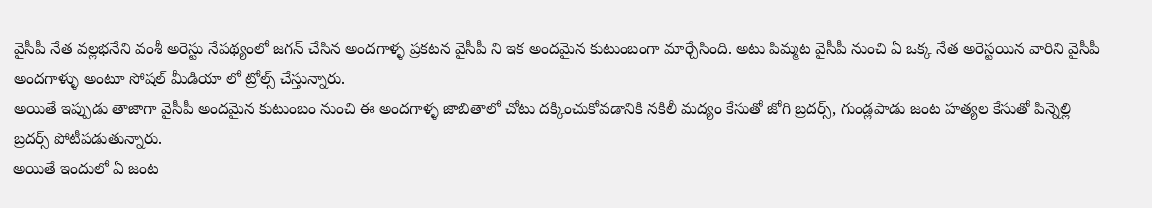వైసీపీ నేత వల్లభనేని వంశీ అరెస్టు నేపథ్యంలో జగన్ చేసిన అందగాళ్ళ ప్రకటన వైసీపీ ని ఇక అందమైన కుటుంబంగా మార్చేసింది. అటు పిమ్మట వైసీపీ నుంచి ఏ ఒక్క నేత అరెస్టయిన వారిని వైసీపీ అందగాళ్ళు అంటూ సోషల్ మీడియా లో ట్రోల్స్ చేస్తున్నారు.
అయితే ఇప్పుడు తాజాగా వైసీపీ అందమైన కుటుంబం నుంచి ఈ అందగాళ్ళ జాబితాలో చోటు దక్కించుకోవడానికి నకిలీ మద్యం కేసుతో జోగి బ్రదర్స్, గుండ్లపాడు జంట హత్యల కేసుతో పిన్నెల్లి బ్రదర్స్ పోటీపడుతున్నారు.
అయితే ఇందులో ఏ జంట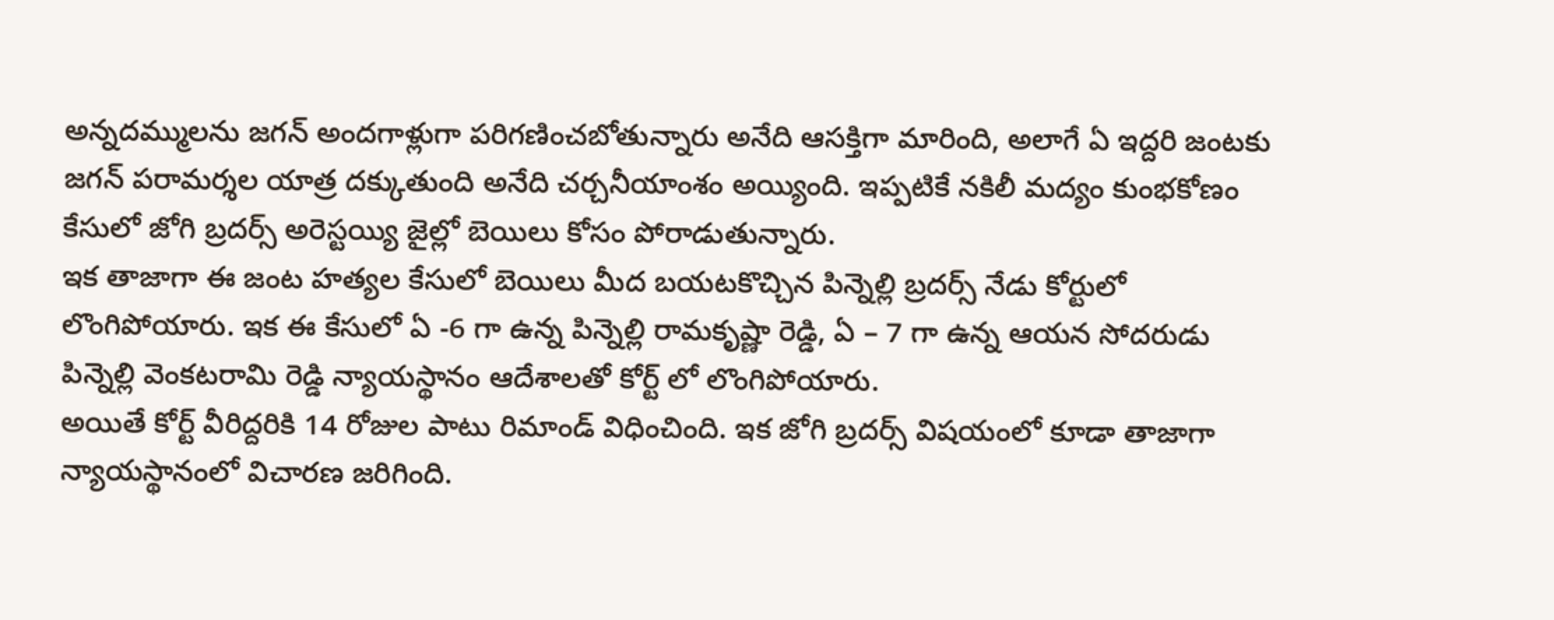అన్నదమ్ములను జగన్ అందగాళ్లుగా పరిగణించబోతున్నారు అనేది ఆసక్తిగా మారింది, అలాగే ఏ ఇద్దరి జంటకు జగన్ పరామర్శల యాత్ర దక్కుతుంది అనేది చర్చనీయాంశం అయ్యింది. ఇప్పటికే నకిలీ మద్యం కుంభకోణం కేసులో జోగి బ్రదర్స్ అరెస్టయ్యి జైల్లో బెయిలు కోసం పోరాడుతున్నారు.
ఇక తాజాగా ఈ జంట హత్యల కేసులో బెయిలు మీద బయటకొచ్చిన పిన్నెల్లి బ్రదర్స్ నేడు కోర్టులో లొంగిపోయారు. ఇక ఈ కేసులో ఏ -6 గా ఉన్న పిన్నెల్లి రామకృష్ణా రెడ్డి, ఏ – 7 గా ఉన్న ఆయన సోదరుడు పిన్నెల్లి వెంకటరామి రెడ్డి న్యాయస్థానం ఆదేశాలతో కోర్ట్ లో లొంగిపోయారు.
అయితే కోర్ట్ వీరిద్దరికి 14 రోజుల పాటు రిమాండ్ విధించింది. ఇక జోగి బ్రదర్స్ విషయంలో కూడా తాజాగా న్యాయస్థానంలో విచారణ జరిగింది.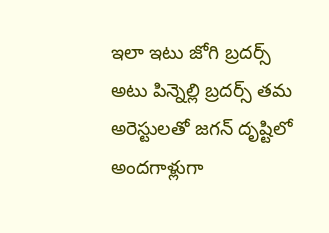ఇలా ఇటు జోగి బ్రదర్స్ అటు పిన్నెల్లి బ్రదర్స్ తమ అరెస్టులతో జగన్ దృష్టిలో అందగాళ్లుగా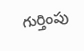గుర్తింపు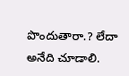పొందుతారా.? లేదా అనేది చూడాలి.